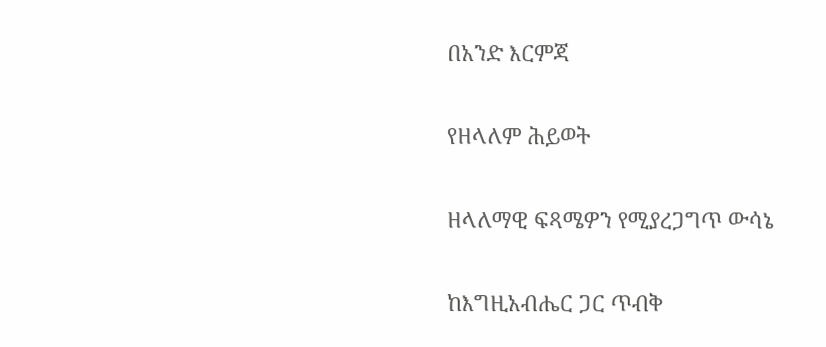በአንድ እርምጃ

የዘላለም ሕይወት

ዘላለማዊ ፍጻሜዎን የሚያረጋግጥ ውሳኔ

ከእግዚአብሔር ጋር ጥብቅ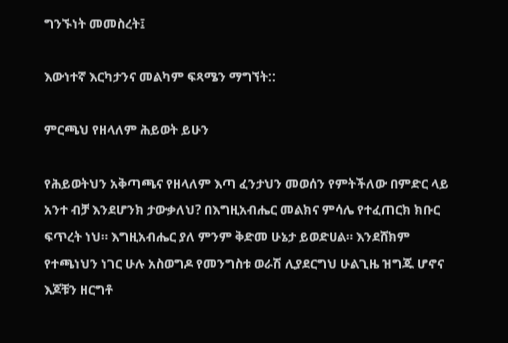ግንኙነት መመስረት፤

እውነተኛ እርካታንና መልካም ፍጻሜን ማግኘት::

ምርጫህ የዘላለም ሕይወት ይሁን

የሕይወትህን አቅጣጫና የዘላለም እጣ ፈንታህን መወሰን የምትችለው በምድር ላይ አንተ ብቻ እንደሆንክ ታውቃለህ? በእግዚአብሔር መልክና ምሳሌ የተፈጠርክ ክቡር ፍጥረት ነህ። እግዚአብሔር ያለ ምንም ቅድመ ሁኔታ ይወድሀል። እንደሸክም የተጫነህን ነገር ሁሉ አስወግዶ የመንግስቱ ወራሽ ሊያደርግህ ሁልጊዜ ዝግጁ ሆኖና እጆቹን ዘርግቶ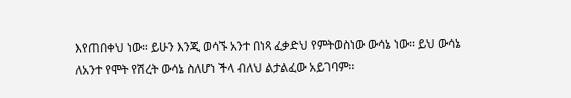እየጠበቀህ ነው። ይሁን እንጂ ወሳኙ አንተ በነጻ ፈቃድህ የምትወስነው ውሳኔ ነው፡፡ ይህ ውሳኔ ለአንተ የሞት የሽረት ውሳኔ ስለሆነ ችላ ብለህ ልታልፈው አይገባም፡፡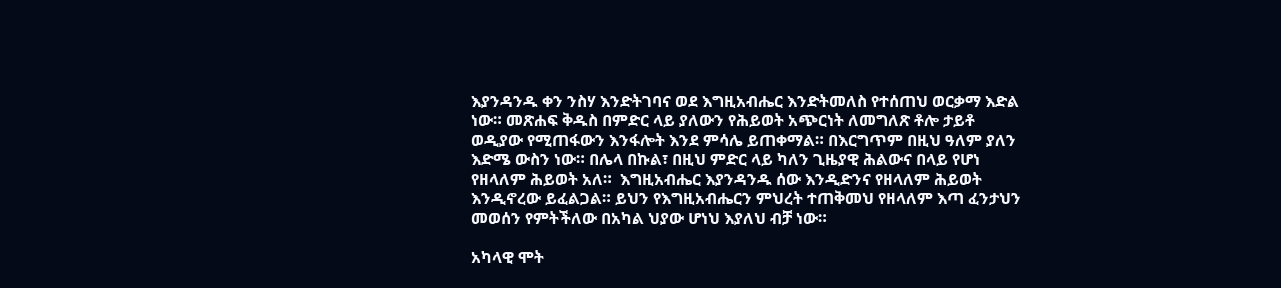እያንዳንዱ ቀን ንስሃ እንድትገባና ወደ እግዚአብሔር እንድትመለስ የተሰጠህ ወርቃማ እድል ነው። መጽሐፍ ቅዱስ በምድር ላይ ያለውን የሕይወት አጭርነት ለመግለጽ ቶሎ ታይቶ ወዲያው የሚጠፋውን እንፋሎት እንደ ምሳሌ ይጠቀማል። በእርግጥም በዚህ ዓለም ያለን እድሜ ውስን ነው። በሌላ በኩል፣ በዚህ ምድር ላይ ካለን ጊዜያዊ ሕልውና በላይ የሆነ የዘላለም ሕይወት አለ።  እግዚአብሔር እያንዳንዱ ሰው እንዲድንና የዘላለም ሕይወት እንዲኖረው ይፈልጋል። ይህን የእግዚአብሔርን ምህረት ተጠቅመህ የዘላለም እጣ ፈንታህን መወሰን የምትችለው በአካል ህያው ሆነህ እያለህ ብቻ ነው።

አካላዊ ሞት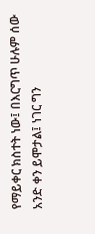የማይቀር ክስተት ነው፤ በእርግጥ ሁሉም ሰው አንድ ቀን ይሞታል፤ ነገር ግን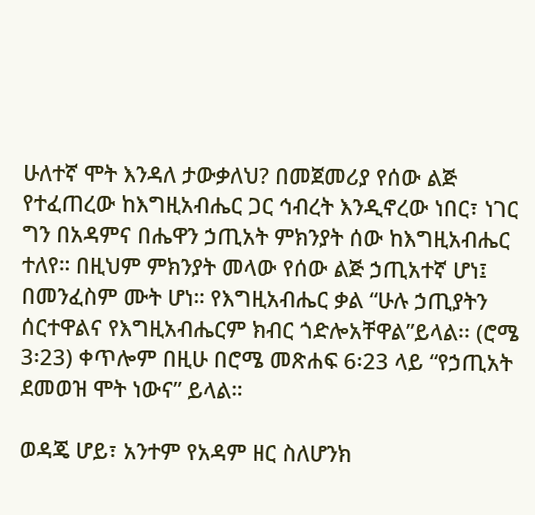ሁለተኛ ሞት እንዳለ ታውቃለህ? በመጀመሪያ የሰው ልጅ የተፈጠረው ከእግዚአብሔር ጋር ኅብረት እንዲኖረው ነበር፣ ነገር ግን በአዳምና በሔዋን ኃጢአት ምክንያት ሰው ከእግዚአብሔር ተለየ። በዚህም ምክንያት መላው የሰው ልጅ ኃጢአተኛ ሆነ፤ በመንፈስም ሙት ሆነ። የእግዚአብሔር ቃል “ሁሉ ኃጢያትን ሰርተዋልና የእግዚአብሔርም ክብር ጎድሎአቸዋል”ይላል፡፡ (ሮሜ 3፡23) ቀጥሎም በዚሁ በሮሜ መጽሐፍ 6፡23 ላይ “የኃጢአት ደመወዝ ሞት ነውና” ይላል።

ወዳጄ ሆይ፣ አንተም የአዳም ዘር ስለሆንክ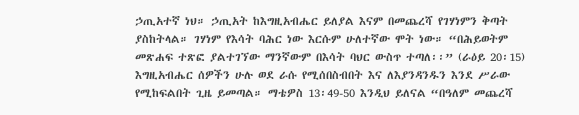ኃጢአተኛ ነህ። ኃጢአት ከእግዚአብሔር ይለያል እናም በመጨረሻ የገሃነምን ቅጣት ያስከትላል። ገሃነም የእሳት ባሕር ነው እርሱም ሁለተኛው ሞት ነው። “በሕይወትም መጽሐፍ ተጽፎ ያልተገኘው ማንኛውም በእሳት ባህር ውስጥ ተጣለ፡፡” (ራዕይ 20፡15) እግዚአብሔር ሰዎችን ሁሉ ወደ ራሱ የሚሰበስብበት እና ለእያንዳንዱን እንደ ሥራው የሚከፍልበት ጊዜ ይመጣል። ማቴዎስ 13፡49-50 እንዲህ ይለናል “በዓለም መጨረሻ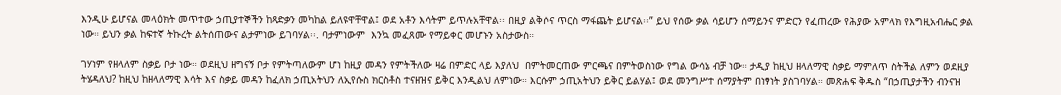እንዲሁ ይሆናል መላዕክት መጥተው ኃጢያተኞችን ከጻድቃን መካከል ይለዩዋቸዋል፤ ወደ አቶን እሳትም ይጥሉአቸዋል፡፡ በዚያ ልቅሶና ጥርስ ማፋጨት ይሆናል፡፡” ይህ የሰው ቃል ሳይሆን ሰማይንና ምድርን የፈጠረው የሕያው አምላክ የእግዚአብሔር ቃል ነው። ይህን ቃል ከፍተኛ ትኩረት ልትሰጠውና ልታምነው ይገባሃል፡፡. ባታምነውም  እንኳ መፈጸሙ የማይቀር መሆኑን አስታውስ።

ገሃነም የዘላለም ስቃይ ቦታ ነው። ወደዚህ ዘግናኝ ቦታ የምትጣለውም ሆነ ከዚያ መዳን የምትችለው ዛሬ በምድር ላይ እያለህ  በምትመርጠው ምርጫና በምትወስነው የግል ውሳኔ ብቻ ነው። ታዲያ ከዚህ ዘላለማዊ ስቃይ ማምለጥ ስትችል ለምን ወደዚያ ትሄዳለህ? ከዚህ ከዘላለማዊ እሳት እና ስቃይ መዳን ከፈለክ ኃጢአትህን ለኢየሱስ ክርስቶስ ተናዘዝና ይቅር እንዲልህ ለምነው። እርሱም ኃጢአትህን ይቅር ይልሃል፤ ወደ መንግሥተ ሰማያትም በነፃነት ያስገባሃል። መጽሐፍ ቅዱስ “በኃጢያታችን ብንናዝ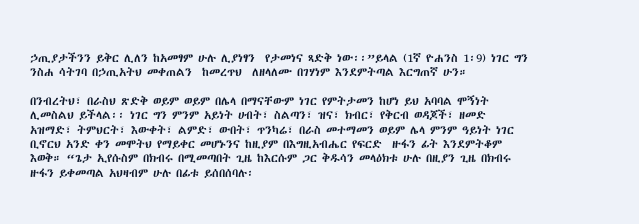ኃጢያታችንን ይቅር ሊለን ከአመፃም ሁሉ ሊያነፃን  የታመነና ጻድቅ ነው፡፡”ይላል (1ኛ ዮሐንስ 1፡9) ነገር ግን ንስሐ ሳትገባ በኃጢአትህ መቀጠልን  ከመረጥህ  ለዘላለሙ በገሃነም እንደምትጣል እርግጠኛ ሁን።

በንብረትህ፣ በራስህ ጽድቅ ወይም ወይም በሌላ በማናቸውም ነገር የምትታመን ከሆነ ይህ አባባል ሞኝነት ሊመስልህ ይችላል፡፡ ነገር ግን ምንም አይነት ሀብት፣ ስልጣን፣ ዝና፣ ክብር፣ የቅርብ ወዳጆች፣ ዘመድ አዝማድ፣ ትምህርት፣ እውቀት፣ ልምድ፣ ውበት፣ ጥንካሬ፣ በራስ መተማመን ወይም ሌላ ምንም ዓይነት ነገር ቢኖርህ አንድ ቀን መሞትህ የማይቀር መሆኑንና ከዚያም በእግዚአብሔር የፍርድ  ዙፋን ፊት እንደምትቆም እወቅ። “ጌታ ኢየሱስም በክብሩ በሚመጣበት ጊዜ ከእርሱም ጋር ቅዱሳን መላዕክቱ ሁሉ በዚያን ጊዜ በክብሩ ዙፋን ይቀመጣል አህዛብም ሁሉ በፊቱ ይሰበሰባሉ፡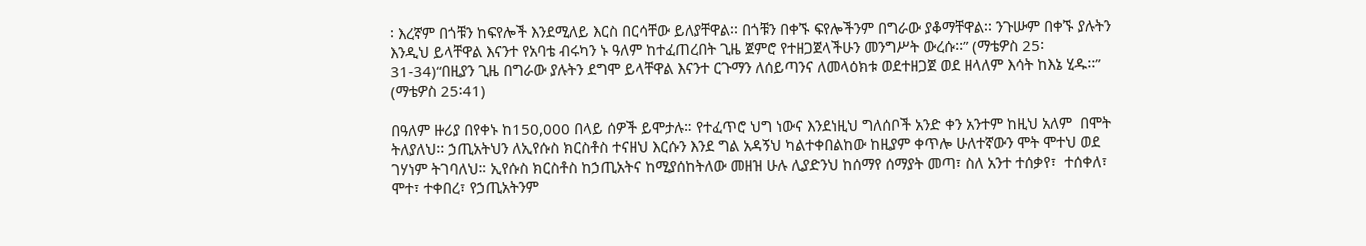፡ እረኛም በጎቹን ከፍየሎች እንደሚለይ እርስ በርሳቸው ይለያቸዋል፡፡ በጎቹን በቀኙ ፍየሎችንም በግራው ያቆማቸዋል፡፡ ንጉሡም በቀኙ ያሉትን እንዲህ ይላቸዋል እናንተ የአባቴ ብሩካን ኑ ዓለም ከተፈጠረበት ጊዜ ጀምሮ የተዘጋጀላችሁን መንግሥት ውረሱ፡፡” (ማቴዎስ 25፡31-34)“በዚያን ጊዜ በግራው ያሉትን ደግሞ ይላቸዋል እናንተ ርጉማን ለሰይጣንና ለመላዕክቱ ወደተዘጋጀ ወደ ዘላለም እሳት ከእኔ ሂዱ፡፡” (ማቴዎስ 25፡41)

በዓለም ዙሪያ በየቀኑ ከ150,000 በላይ ሰዎች ይሞታሉ። የተፈጥሮ ህግ ነውና እንደነዚህ ግለሰቦች አንድ ቀን አንተም ከዚህ አለም  በሞት ትለያለህ፡፡ ኃጢአትህን ለኢየሱስ ክርስቶስ ተናዘህ እርሱን እንደ ግል አዳኝህ ካልተቀበልከው ከዚያም ቀጥሎ ሁለተኛውን ሞት ሞተህ ወደ ገሃነም ትገባለህ። ኢየሱስ ክርስቶስ ከኃጢአትና ከሚያሰከትለው መዘዝ ሁሉ ሊያድንህ ከሰማየ ሰማያት መጣ፣ ስለ አንተ ተሰቃየ፣  ተሰቀለ፣ ሞተ፣ ተቀበረ፣ የኃጢአትንም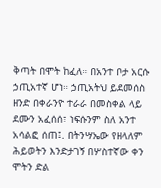ቅጣት በሞት ከፈለ። በአንተ ቦታ አርሱ ኃጢአተኛ ሆነ። ኃጢአትህ ይደመሰስ ዘንድ በቀራንዮ ተራራ በመስቀል ላይ  ደሙን አፈሰሰ፣ ነፍሱንም ስለ አንተ አሳልፎ ሰጠ፤. በትንሣኤው የዘላለም ሕይወትን እንድታገኝ በሦስተኛው ቀን ሞትን ድል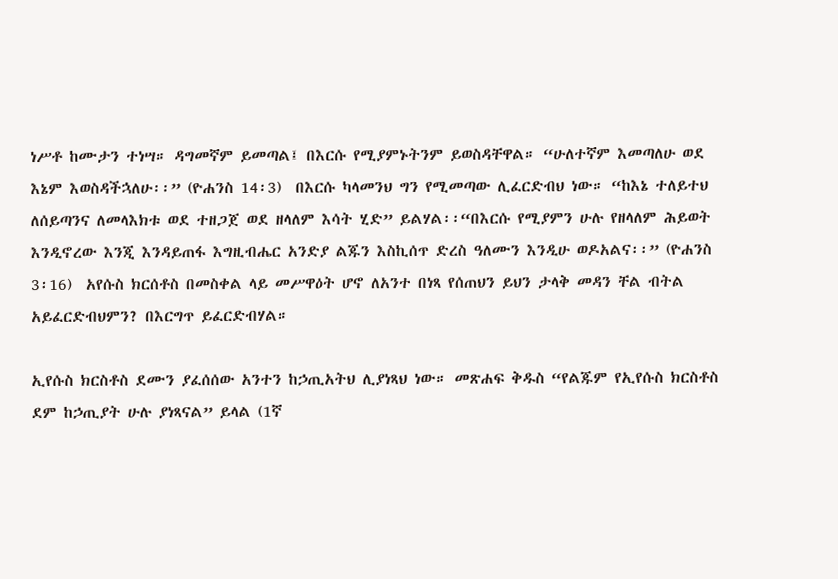ነሥቶ ከሙታን ተነሣ። ዳግመኛም ይመጣል፤ በእርሱ የሚያምኑትንም ይወስዳቸዋል። “ሁለተኛም እመጣለሁ ወደ እኔም እወስዳችኋለሁ፡፡” (ዮሐንስ 14፡3)  በእርሱ ካላመንህ ግን የሚመጣው ሊፈርድብህ ነው። “ከእኔ ተለይተህ ለሰይጣንና ለመላእክቱ ወደ ተዘጋጀ ወደ ዘላለም እሳት ሂድ” ይልሃል፡፡“በእርሱ የሚያምን ሁሉ የዘላለም ሕይወት እንዲኖረው እንጂ እንዳይጠፋ እግዚብሔር አንድያ ልጁን እስኪሰጥ ድረስ ዓለሙን እንዲሁ ወዶአልና፡፡” (ዮሐንስ 3፡16)  አየሱስ ክርሰቶስ በመስቀል ላይ መሥዋዕት ሆኖ ለአንተ በነጻ የሰጠህን ይህን ታላቅ መዳን ቸል ብትል አይፈርድብህምን? በእርግጥ ይፈርድብሃል።

ኢየሱስ ክርስቶስ ደሙን ያፈሰሰው አንተን ከኃጢአትህ ሊያነጻህ ነው። መጽሐፍ ቅዱስ “የልጁም የኢየሱስ ክርስቶስ ደም ከኃጢያት ሁሉ ያነጻናል” ይላል (1ኛ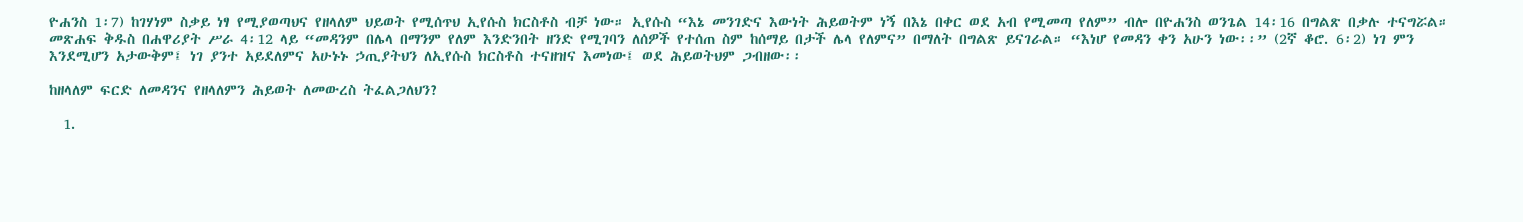ዮሐንስ 1፡7) ከገሃነም ስቃይ ነፃ የሚያወጣህና የዘላለም ህይወት የሚሰጥህ ኢየሱስ ክርስቶስ ብቻ ነው። ኢየሱስ “እኔ መንገድና እውነት ሕይወትም ነኝ በእኔ በቀር ወደ አብ የሚመጣ የለም” ብሎ በዮሐንስ ወንጌል 14፡16 በግልጽ በቃሉ ተናግሯል። መጽሐፍ ቅዱስ በሐዋሪያት ሥራ 4፡12 ላይ “መዳንም በሌላ በማንም የለም እንድንበት ዘንድ የሚገባን ለሰዎች የተሰጠ ስም ከሰማይ በታች ሌላ የለምና” በማለት በግልጽ ይናገራል። “እነሆ የመዳን ቀን አሁን ነው፡፡” (2ኛ ቆሮ. 6፡2) ነገ ምን እንደሚሆን አታውቅም፤ ነገ ያንተ አይደለምና አሁኑኑ ኃጢያትህን ለኢየሱስ ክርስቶስ ተናዘዝና እመነው፤ ወደ ሕይወትህም ጋብዘው፡፡

ከዘላለም ፍርድ ለመዳንና የዘላለምን ሕይወት ለመውረስ ትፈልጋለህን?

  1.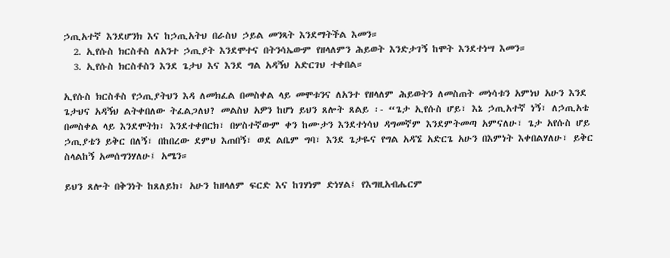ኃጢአተኛ እንደሆንክ እና ከኃጢአትህ በራስህ ኃይል መንጻት እንደማትችል እመን።
  2. ኢየሱስ ክርስቶስ ለአንተ ኃጢያት እንደሞተና በትንሳኤውም የዘላለምን ሕይወት እንድታገኝ ከሞት እንደተነሣ እመን።
  3. ኢየሱስ ክርስቶስን እንደ ጌታህ እና እንደ ግል አዳኝህ አድርገህ ተቀበል።

ኢየሱስ ክርስቶስ የኃጢያትህን እዳ ለመክፈል በመስቀል ላይ መሞቱንና ለአንተ የዘላለም ሕይወትን ለመስጠት መነሳቱን አምነህ አሁን እንደ ጌታህና አዳኝህ ልትቀበለው ትፈልጋለህ? መልስህ አዎን ከሆነ ይህን ጸሎት ጸልይ ፡- “ጌታ ኢየሱስ ሆይ፣ እኔ ኃጢአተኛ ነኝ፣ ለኃጢአቴ በመስቀል ላይ እንደሞትክ፣ እንደተቀበርክ፣ በሦስተኛውም ቀን ከሙታን እንደተነሳህ ዳግመኛም እንደምትመጣ አምናለሁ፣ ጌታ አየሱስ ሆይ ኃጢያቴን ይቅር በለኝ፣ በከበረው ደምህ እጠበኝ፣ ወደ ልቤም ግባ፣ እንደ ጌታዬና የግል አዳኜ አድርጌ አሁን በእምነት እቀበልሃለሁ፣ ይቅር ስላልከኝ አመሰግንሃለሁ፤ አሜን።

ይህን ጸሎት በቅንነት ከጸለይክ፣ አሁን ከዘላለም ፍርድ እና ከገሃነም ድነሃል፤ የእግዚአብሔርም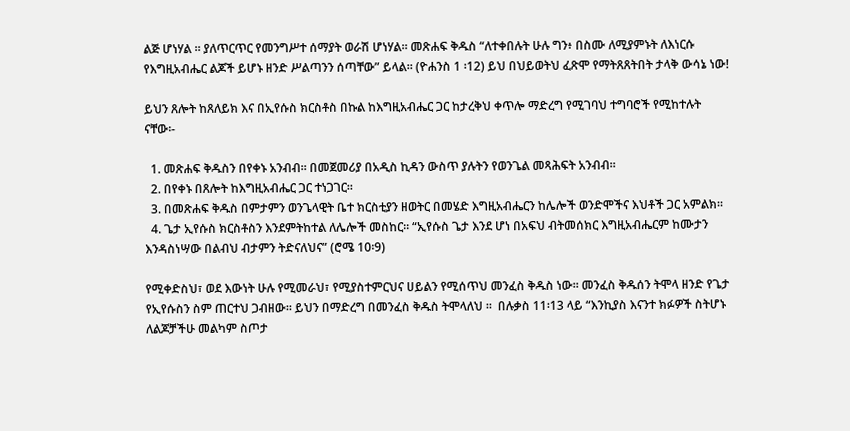ልጅ ሆነሃል ። ያለጥርጥር የመንግሥተ ሰማያት ወራሽ ሆነሃል። መጽሐፍ ቅዱስ “ለተቀበሉት ሁሉ ግን፥ በስሙ ለሚያምኑት ለእነርሱ የእግዚአብሔር ልጆች ይሆኑ ዘንድ ሥልጣንን ሰጣቸው” ይላል። (ዮሐንስ 1 ፡12) ይህ በህይወትህ ፈጽሞ የማትጸጸትበት ታላቅ ውሳኔ ነው!

ይህን ጸሎት ከጸለይክ እና በኢየሱስ ክርስቶስ በኩል ከእግዚአብሔር ጋር ከታረቅህ ቀጥሎ ማድረግ የሚገባህ ተግባሮች የሚከተሉት ናቸው፡-

  1. መጽሐፍ ቅዱስን በየቀኑ አንብብ። በመጀመሪያ በአዲስ ኪዳን ውስጥ ያሉትን የወንጌል መጻሕፍት አንብብ።
  2. በየቀኑ በጸሎት ከእግዚአብሔር ጋር ተነጋገር።
  3. በመጽሐፍ ቅዱስ በምታምን ወንጌላዊት ቤተ ክርስቲያን ዘወትር በመሄድ እግዚአብሔርን ከሌሎች ወንድሞችና እህቶች ጋር አምልክ።
  4. ጌታ ኢየሱስ ክርስቶስን እንደምትከተል ለሌሎች መስከር። “ኢየሱስ ጌታ እንደ ሆነ በአፍህ ብትመሰክር እግዚአብሔርም ከሙታን እንዳስነሣው በልብህ ብታምን ትድናለህና” (ሮሜ 10፡9)

የሚቀድስህ፣ ወደ እውነት ሁሉ የሚመራህ፣ የሚያስተምርህና ሀይልን የሚሰጥህ መንፈስ ቅዱስ ነው፡፡ መንፈስ ቅዱሰን ትሞላ ዘንድ የጌታ የኢየሱስን ስም ጠርተህ ጋብዘው፡፡ ይህን በማድረግ በመንፈስ ቅዱስ ትሞላለህ ።  በሉቃስ 11፡13 ላይ “እንኪያስ እናንተ ክፉዎች ስትሆኑ ለልጆቻችሁ መልካም ስጦታ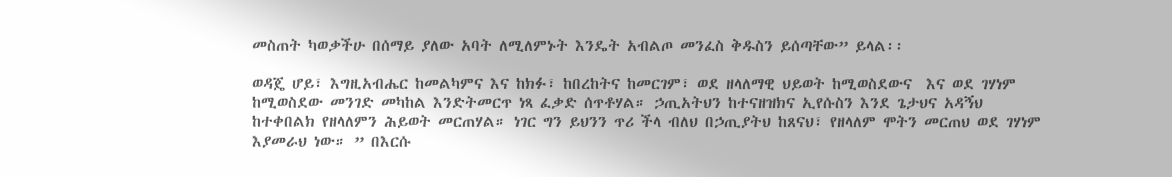መስጠት ካወቃችሁ በሰማይ ያለው አባት ለሚለምኑት እንዴት አብልጦ መንፈስ ቅዱስን ይሰጣቸው” ይላል፡፡

ወዳጄ ሆይ፣ እግዚአብሔር ከመልካምና እና ከክፉ፣ ከበረከትና ከመርገም፣ ወደ ዘላለማዊ ህይወት ከሚወስደውና  እና ወደ ገሃነም ከሚወስደው መንገድ መካከል እንድትመርጥ ነጻ ፈቃድ ሰጥቶሃል። ኃጢአትህን ከተናዘዝክና ኢየሱስን እንደ ጌታህና አዳኝህ ከተቀበልክ የዘላለምን ሕይወት መርጠሃል። ነገር ግን ይህንን ጥሪ ችላ ብለህ በኃጢያትህ ከጸናህ፣ የዘላለም ሞትን መርጠህ ወደ ገሃነም እያመራህ ነው። ” በእርሱ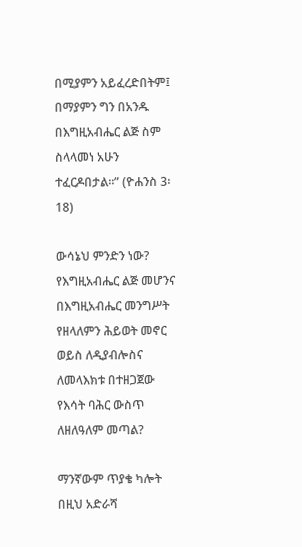በሚያምን አይፈረድበትም፤ በማያምን ግን በአንዱ በእግዚአብሔር ልጅ ስም ስላላመነ አሁን ተፈርዶበታል።” (ዮሐንስ 3፡18)

ውሳኔህ ምንድን ነው? የእግዚአብሔር ልጅ መሆንና በእግዚአብሔር መንግሥት የዘላለምን ሕይወት መኖር ወይስ ለዲያብሎስና ለመላእክቱ በተዘጋጀው የእሳት ባሕር ውስጥ ለዘለዓለም መጣል?

ማንኛውም ጥያቄ ካሎት በዚህ አድራሻ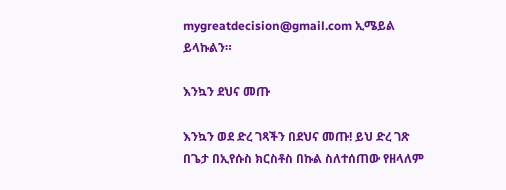mygreatdecision@gmail.com ኢሜይል ይላኩልን።

እንኳን ደህና መጡ

እንኳን ወደ ድረ ገጻችን በደህና መጡ! ይህ ድረ ገጽ በጌታ በኢየሱስ ክርስቶስ በኩል ስለተሰጠው የዘላለም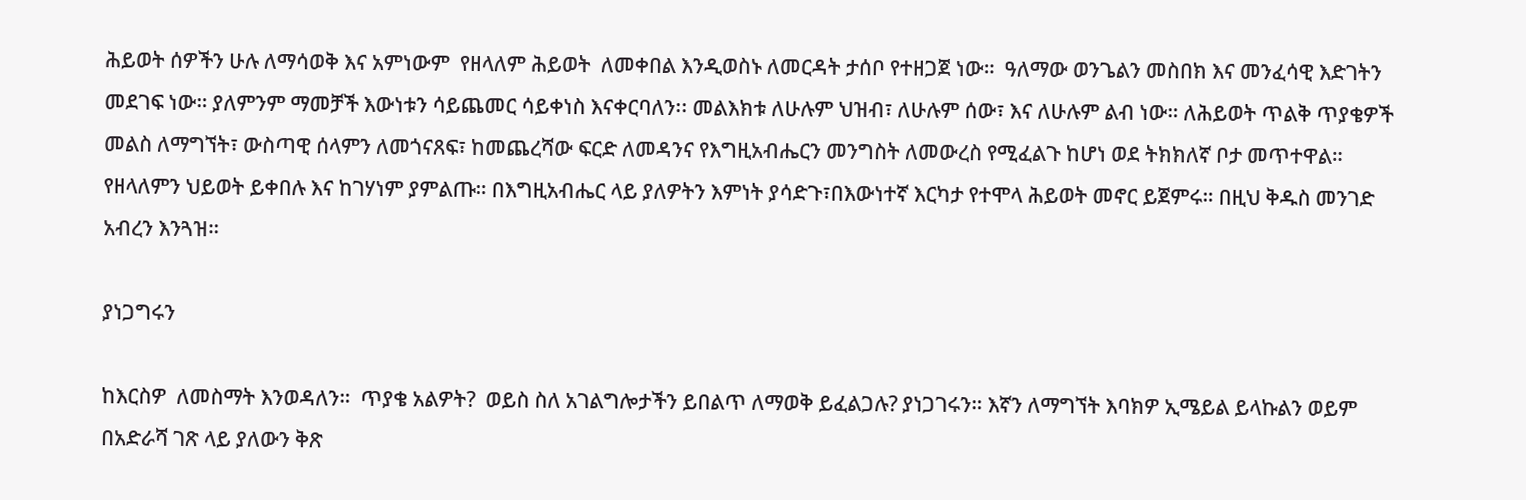ሕይወት ሰዎችን ሁሉ ለማሳወቅ እና አምነውም  የዘላለም ሕይወት  ለመቀበል እንዲወስኑ ለመርዳት ታሰቦ የተዘጋጀ ነው።  ዓለማው ወንጌልን መስበክ እና መንፈሳዊ እድገትን መደገፍ ነው። ያለምንም ማመቻች እውነቱን ሳይጨመር ሳይቀነስ እናቀርባለን፡፡ መልእክቱ ለሁሉም ህዝብ፣ ለሁሉም ሰው፣ እና ለሁሉም ልብ ነው። ለሕይወት ጥልቅ ጥያቄዎች መልስ ለማግኘት፣ ውስጣዊ ሰላምን ለመጎናጸፍ፣ ከመጨረሻው ፍርድ ለመዳንና የእግዚአብሔርን መንግስት ለመውረስ የሚፈልጉ ከሆነ ወደ ትክክለኛ ቦታ መጥተዋል። የዘላለምን ህይወት ይቀበሉ እና ከገሃነም ያምልጡ። በእግዚአብሔር ላይ ያለዎትን እምነት ያሳድጉ፣በእውነተኛ እርካታ የተሞላ ሕይወት መኖር ይጀምሩ። በዚህ ቅዱስ መንገድ አብረን እንጓዝ።

ያነጋግሩን

ከእርስዎ  ለመስማት እንወዳለን።  ጥያቄ አልዎት?  ወይስ ስለ አገልግሎታችን ይበልጥ ለማወቅ ይፈልጋሉ? ያነጋገሩን። እኛን ለማግኘት እባክዎ ኢሜይል ይላኩልን ወይም በአድራሻ ገጽ ላይ ያለውን ቅጽ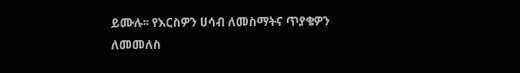ይሙሉ፡፡ የእርስዎን ሀሳብ ለመስማትና ጥያቄዎን ለመመለስ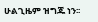ሁልጊዜም ዝግጁ ነን፡፡